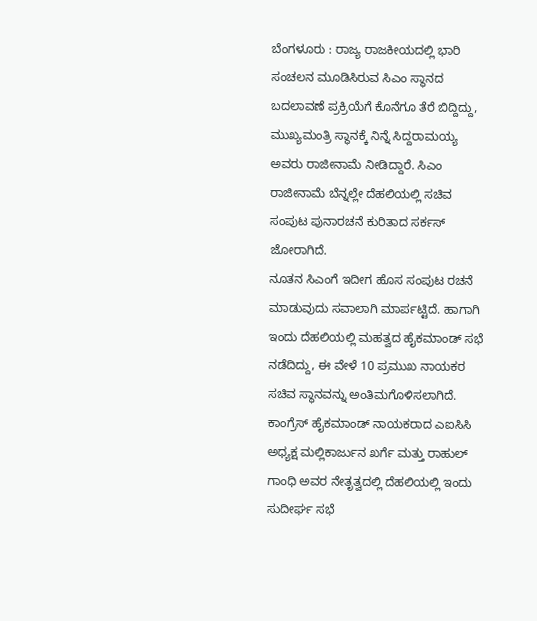ಬೆಂಗಳೂರು : ರಾಜ್ಯ ರಾಜಕೀಯದಲ್ಲಿ ಭಾರಿ ಸಂಚಲನ ಮೂಡಿಸಿರುವ ಸಿಎಂ ಸ್ಥಾನದ ಬದಲಾವಣೆ ಪ್ರಕ್ರಿಯೆಗೆ ಕೊನೆಗೂ ತೆರೆ ಬಿದ್ದಿದ್ದು, ಮುಖ್ಯಮಂತ್ರಿ ಸ್ಥಾನಕ್ಕೆ ನಿನ್ನೆ ಸಿದ್ದರಾಮಯ್ಯ ಅವರು ರಾಜೀನಾಮೆ ನೀಡಿದ್ದಾರೆ. ಸಿಎಂ ರಾಜೀನಾಮೆ ಬೆನ್ನಲ್ಲೇ ದೆಹಲಿಯಲ್ಲಿ ಸಚಿವ ಸಂಪುಟ ಪುನಾರಚನೆ ಕುರಿತಾದ ಸರ್ಕಸ್ ಜೋರಾಗಿದೆ.
ನೂತನ ಸಿಎಂಗೆ ಇದೀಗ ಹೊಸ ಸಂಪುಟ ರಚನೆ ಮಾಡುವುದು ಸವಾಲಾಗಿ ಮಾರ್ಪಟ್ಟಿದೆ. ಹಾಗಾಗಿ ಇಂದು ದೆಹಲಿಯಲ್ಲಿ ಮಹತ್ವದ ಹೈಕಮಾಂಡ್ ಸಭೆ ನಡೆದಿದ್ದು, ಈ ವೇಳೆ 10 ಪ್ರಮುಖ ನಾಯಕರ ಸಚಿವ ಸ್ಥಾನವನ್ನು ಅಂತಿಮಗೊಳಿಸಲಾಗಿದೆ.
ಕಾಂಗ್ರೆಸ್ ಹೈಕಮಾಂಡ್ ನಾಯಕರಾದ ಎಐಸಿಸಿ ಅಧ್ಯಕ್ಷ ಮಲ್ಲಿಕಾರ್ಜುನ ಖರ್ಗೆ ಮತ್ತು ರಾಹುಲ್ ಗಾಂಧಿ ಅವರ ನೇತೃತ್ವದಲ್ಲಿ ದೆಹಲಿಯಲ್ಲಿ ಇಂದು ಸುದೀರ್ಘ ಸಭೆ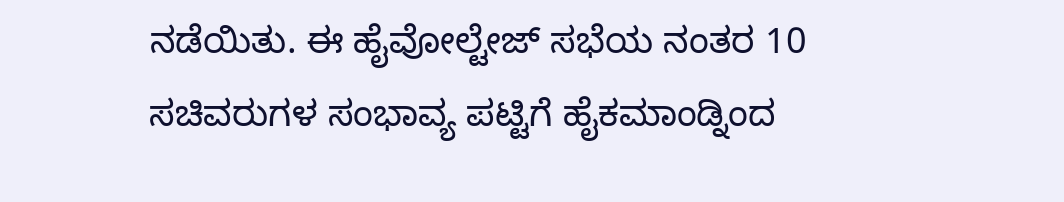ನಡೆಯಿತು. ಈ ಹೈವೋಲ್ಟೇಜ್ ಸಭೆಯ ನಂತರ 10 ಸಚಿವರುಗಳ ಸಂಭಾವ್ಯ ಪಟ್ಟಿಗೆ ಹೈಕಮಾಂಡ್ನಿಂದ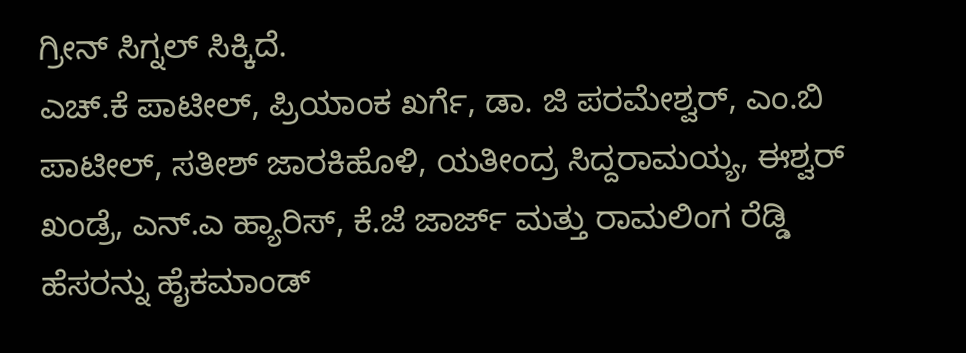ಗ್ರೀನ್ ಸಿಗ್ನಲ್ ಸಿಕ್ಕಿದೆ.
ಎಚ್.ಕೆ ಪಾಟೀಲ್, ಪ್ರಿಯಾಂಕ ಖರ್ಗೆ, ಡಾ. ಜಿ ಪರಮೇಶ್ವರ್, ಎಂ.ಬಿ ಪಾಟೀಲ್, ಸತೀಶ್ ಜಾರಕಿಹೊಳಿ, ಯತೀಂದ್ರ ಸಿದ್ದರಾಮಯ್ಯ, ಈಶ್ವರ್ ಖಂಡ್ರೆ, ಎನ್.ಎ ಹ್ಯಾರಿಸ್, ಕೆ.ಜೆ ಜಾರ್ಜ್ ಮತ್ತು ರಾಮಲಿಂಗ ರೆಡ್ಡಿ ಹೆಸರನ್ನು ಹೈಕಮಾಂಡ್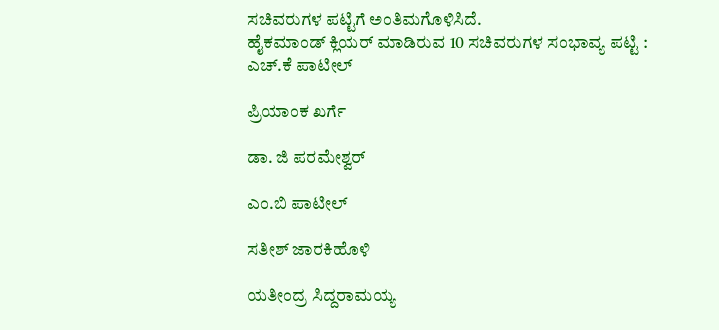ಸಚಿವರುಗಳ ಪಟ್ಟಿಗೆ ಅಂತಿಮಗೊಳಿಸಿದೆ.
ಹೈಕಮಾಂಡ್ ಕ್ಲಿಯರ್ ಮಾಡಿರುವ 10 ಸಚಿವರುಗಳ ಸಂಭಾವ್ಯ ಪಟ್ಟಿ :
ಎಚ್.ಕೆ ಪಾಟೀಲ್

ಪ್ರಿಯಾಂಕ ಖರ್ಗೆ

ಡಾ. ಜಿ ಪರಮೇಶ್ವರ್

ಎಂ.ಬಿ ಪಾಟೀಲ್

ಸತೀಶ್ ಜಾರಕಿಹೊಳಿ

ಯತೀಂದ್ರ ಸಿದ್ದರಾಮಯ್ಯ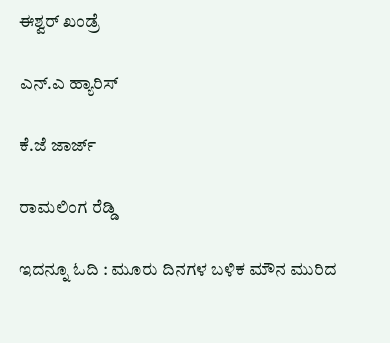ಈಶ್ವರ್ ಖಂಡ್ರೆ

ಎನ್.ಎ ಹ್ಯಾರಿಸ್

ಕೆ.ಜೆ ಜಾರ್ಜ್

ರಾಮಲಿಂಗ ರೆಡ್ಡಿ

ಇದನ್ನೂ ಓದಿ : ಮೂರು ದಿನಗಳ ಬಳಿಕ ಮೌನ ಮುರಿದ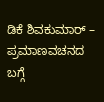ಡಿಕೆ ಶಿವಕುಮಾರ್ – ಪ್ರಮಾಣವಚನದ ಬಗ್ಗೆ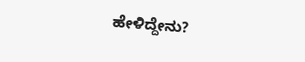ಹೇಳಿದ್ದೇನು?